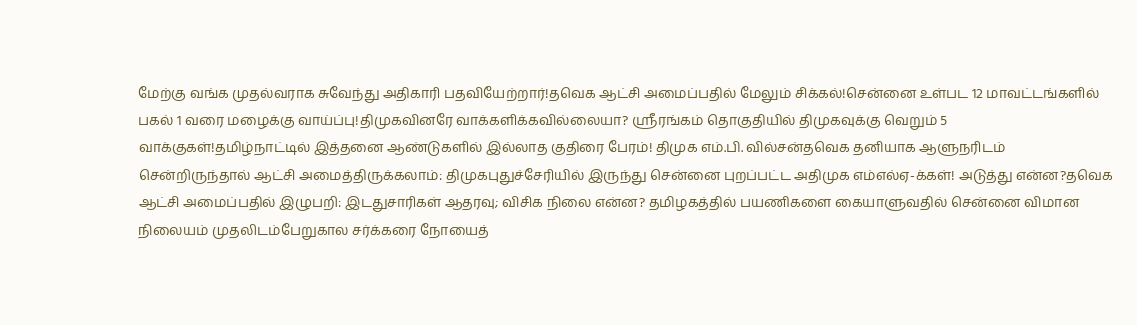மேற்கு வங்க முதல்வராக சுவேந்து அதிகாரி பதவியேற்றார்!தவெக ஆட்சி அமைப்பதில் மேலும் சிக்கல்!சென்னை உள்பட 12 மாவட்டங்களில் பகல் 1 வரை மழைக்கு வாய்ப்பு!திமுகவினரே வாக்களிக்கவில்லையா? ஸ்ரீரங்கம் தொகுதியில் திமுகவுக்கு வெறும் 5 வாக்குகள்!தமிழ்நாட்டில் இத்தனை ஆண்டுகளில் இல்லாத குதிரை பேரம்! திமுக எம்.பி. வில்சன்தவெக தனியாக ஆளுநரிடம் சென்றிருந்தால் ஆட்சி அமைத்திருக்கலாம்: திமுகபுதுச்சேரியில் இருந்து சென்னை புறப்பட்ட அதிமுக எம்எல்ஏ-க்கள்! அடுத்து என்ன?தவெக ஆட்சி அமைப்பதில் இழுபறி: இடதுசாரிகள் ஆதரவு; விசிக நிலை என்ன? தமிழகத்தில் பயணிகளை கையாளுவதில் சென்னை விமான நிலையம் முதலிடம்பேறுகால சர்க்கரை நோயைத்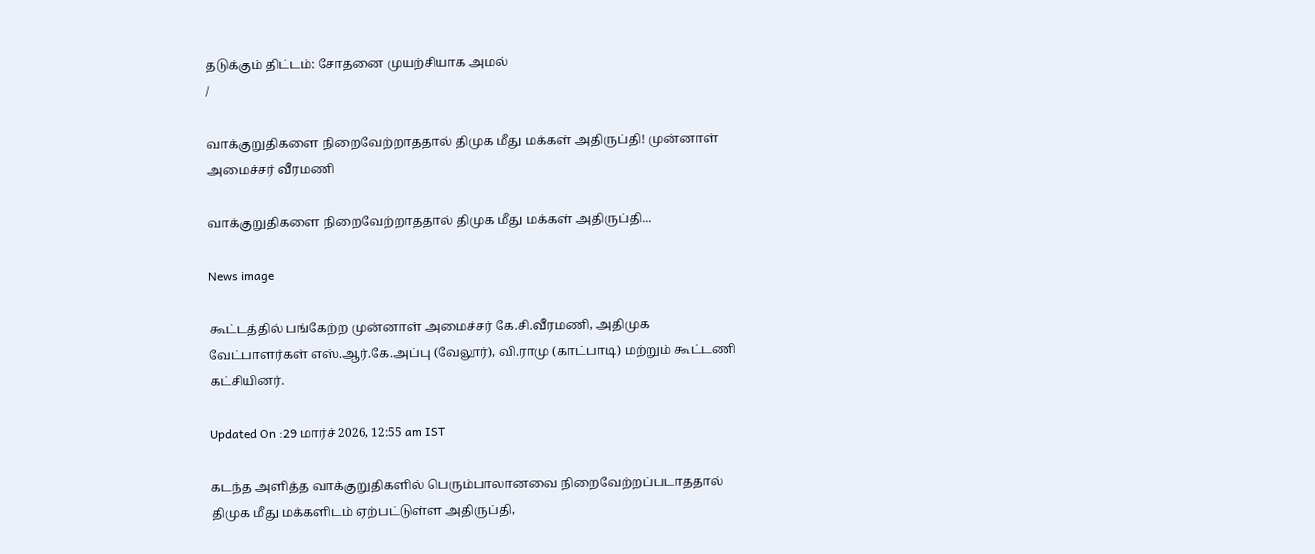தடுக்கும் திட்டம்: சோதனை முயற்சியாக அமல்
/

வாக்குறுதிகளை நிறைவேற்றாததால் திமுக மீது மக்கள் அதிருப்தி! முன்னாள் அமைச்சர் வீரமணி

வாக்குறுதிகளை நிறைவேற்றாததால் திமுக மீது மக்கள் அதிருப்தி...

News image

கூட்டத்தில் பங்கேற்ற முன்னாள் அமைச்சர் கே.சி.வீரமணி, அதிமுக வேட்பாளர்கள் எஸ்.ஆர்.கே.அப்பு (வேலூர்), வி.ராமு (காட்பாடி) மற்றும் கூட்டணி கட்சியினர்.

Updated On :29 மார்ச் 2026, 12:55 am IST

கடந்த அளித்த வாக்குறுதிகளில் பெரும்பாலானவை நிறைவேற்றப்படாததால் திமுக மீது மக்களிடம் ஏற்பட்டுள்ள அதிருப்தி,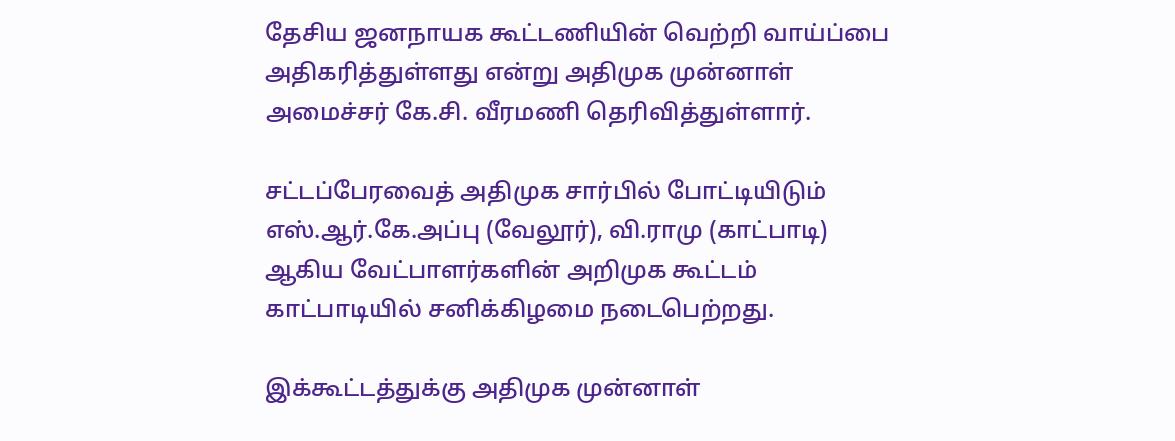தேசிய ஜனநாயக கூட்டணியின் வெற்றி வாய்ப்பை அதிகரித்துள்ளது என்று அதிமுக முன்னாள் அமைச்சர் கே.சி. வீரமணி தெரிவித்துள்ளார்.

சட்டப்பேரவைத் அதிமுக சார்பில் போட்டியிடும் எஸ்.ஆர்.கே.அப்பு (வேலூர்), வி.ராமு (காட்பாடி) ஆகிய வேட்பாளர்களின் அறிமுக கூட்டம் காட்பாடியில் சனிக்கிழமை நடைபெற்றது.

இக்கூட்டத்துக்கு அதிமுக முன்னாள்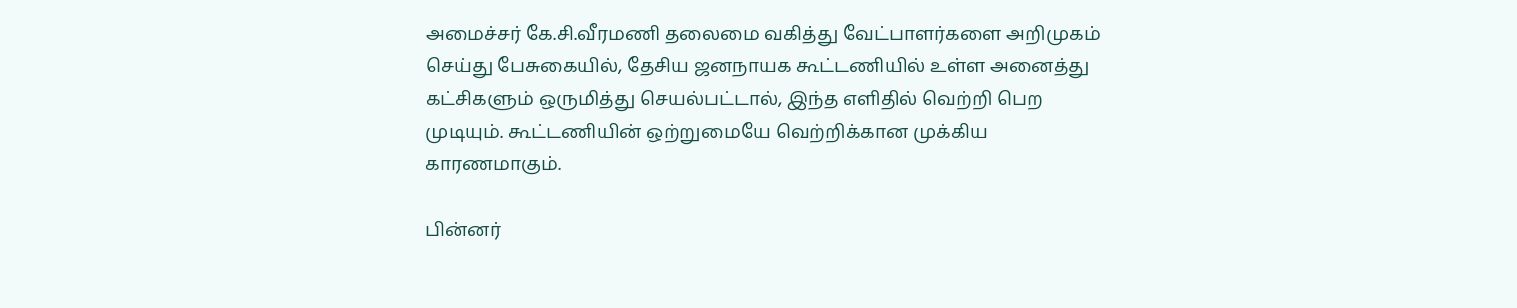அமைச்சர் கே.சி.வீரமணி தலைமை வகித்து வேட்பாளர்களை அறிமுகம் செய்து பேசுகையில், தேசிய ஜனநாயக கூட்டணியில் உள்ள அனைத்து கட்சிகளும் ஒருமித்து செயல்பட்டால், இந்த எளிதில் வெற்றி பெற முடியும். கூட்டணியின் ஒற்றுமையே வெற்றிக்கான முக்கிய காரணமாகும்.

பின்னர்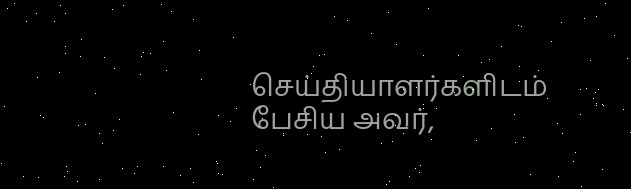செய்தியாளர்களிடம் பேசிய அவர்,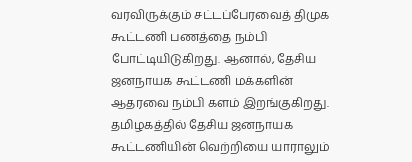வரவிருக்கும் சட்டப்பேரவைத் திமுக கூட்டணி பணத்தை நம்பி போட்டியிடுகிறது. ஆனால், தேசிய ஜனநாயக கூட்டணி மக்களின் ஆதரவை நம்பி களம் இறங்குகிறது. தமிழகத்தில் தேசிய ஜனநாயக கூட்டணியின் வெற்றியை யாராலும்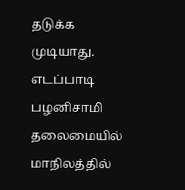தடுக்க முடியாது. எடப்பாடி பழனிசாமி தலைமையில் மாநிலத்தில்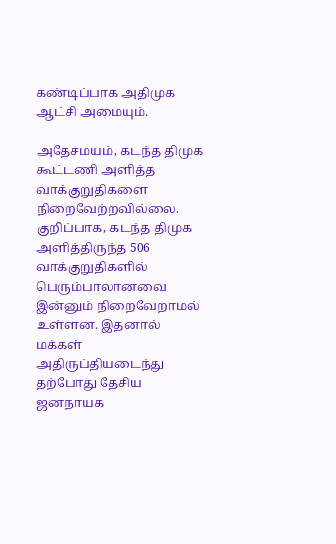கண்டிப்பாக அதிமுக ஆட்சி அமையும்.

அதேசமயம், கடந்த திமுக கூட்டணி அளித்த வாக்குறுதிகளை நிறைவேற்றவில்லை. குறிப்பாக, கடந்த திமுக அளித்திருந்த 506 வாக்குறுதிகளில் பெரும்பாலானவை இன்னும் நிறைவேறாமல் உள்ளன. இதனால் மக்கள் அதிருப்தியடைந்து தற்போது தேசிய ஜனநாயக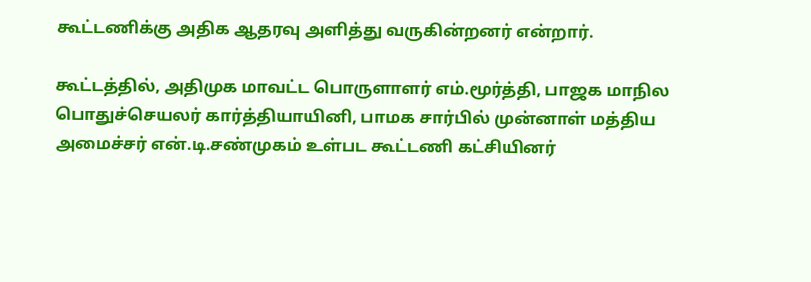கூட்டணிக்கு அதிக ஆதரவு அளித்து வருகின்றனர் என்றார்.

கூட்டத்தில், அதிமுக மாவட்ட பொருளாளர் எம்.மூர்த்தி, பாஜக மாநில பொதுச்செயலர் கார்த்தியாயினி, பாமக சார்பில் முன்னாள் மத்திய அமைச்சர் என்.டி.சண்முகம் உள்பட கூட்டணி கட்சியினர்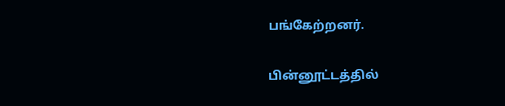பங்கேற்றனர்.

பின்னூட்டத்தில்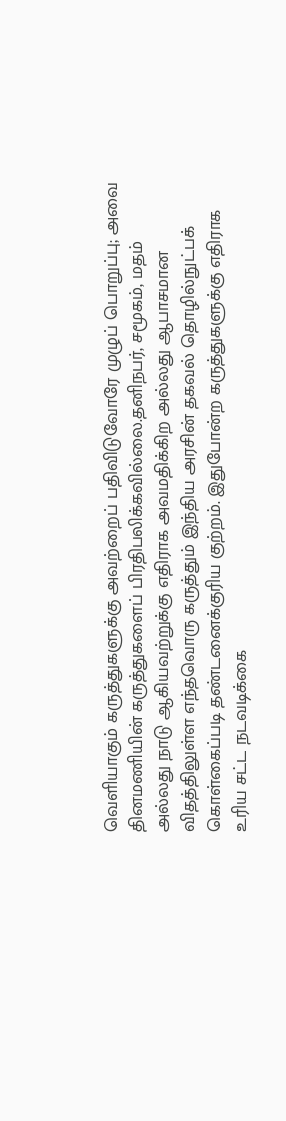வெளியாகும் கருத்துகளுக்கு அவற்றைப் பதிவிடுவோரே முழுப் பொறுப்பு; அவை தினமணியின் கருத்துகளைப் பிரதிபலிக்கவில்லை.தனிநபர், சமூகம், மதம் அல்லது நாடு ஆகியவற்றுக்கு எதிராக அவமதிக்கிற அல்லது ஆபாசமான விதத்திலுள்ள எந்தவொரு கருத்தும் இந்திய அரசின் தகவல் தொழில்நுட்பக் கொள்கைப்படி தண்டனைக்குரிய குற்றம். இதுபோன்ற கருத்துகளுக்கு எதிராக உரிய சட்ட நடவடிக்கை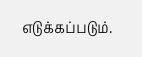எடுக்கப்படும்.